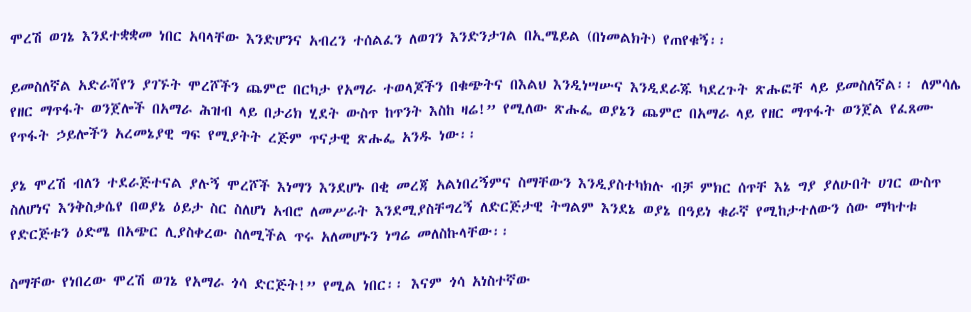ሞረሽ ወገኔ እንደተቋቋመ ነበር አባላቸው እንድሆንና አብረን ተሰልፈን ለወገን እንድንታገል በኢሜይል (በነመልክት) የጠየቁኝ፡፡

ይመስለኛል አድራሻየን ያገኙት ሞረሾችን ጨምሮ በርካታ የአማራ ተወላጆችን በቁጭትና በእልህ እንዲነሣሡና እንዲደራጁ ካደረጉት ጽሑፎቸ ላይ ይመስለኛል፡፡ ለምሳሌ የዘር ማጥፋት ወንጀሎች በአማራ ሕዝብ ላይ በታሪክ ሂደት ውስጥ ከጥንት እስከ ዛሬ!” የሚለው ጽሑፌ ወያኔን ጨምሮ በአማራ ላይ የዘር ማጥፋት ወንጀል የፈጸሙ የጥፋት ኃይሎችን አረመኔያዊ ግፍ የሚያትት ረጅም ጥናታዊ ጽሑፌ አንዱ ነው፡፡

ያኔ ሞረሽ ብለን ተደራጅተናል ያሉኝ ሞረሾች እነማን እንደሆኑ በቂ መረጃ አልነበረኝምና ስማቸውን እንዲያስተካክሉ ብቻ ምክር ሰጥቸ እኔ ግያ ያለሁበት ሀገር ውስጥ ስለሆነና እንቅስቃሴየ በወያኔ ዕይታ ስር ስለሆነ አብሮ ለመሥራት እንደሚያስቸግረኝ ለድርጅታዊ ትግልም እንደኔ ወያኔ በዓይነ ቁራኛ የሚከታተለውን ሰው ማካተቱ የድርጅቱን ዕድሜ በአጭር ሊያስቀረው ስለሚችል ጥሩ አለመሆኑን ነግሬ መለስኩላቸው፡፡

ስማቸው የነበረው ሞረሽ ወገኔ የአማራ ጎሳ ድርጅት!” የሚል ነበር፡፡ እናም ጎሳ አነስተኛው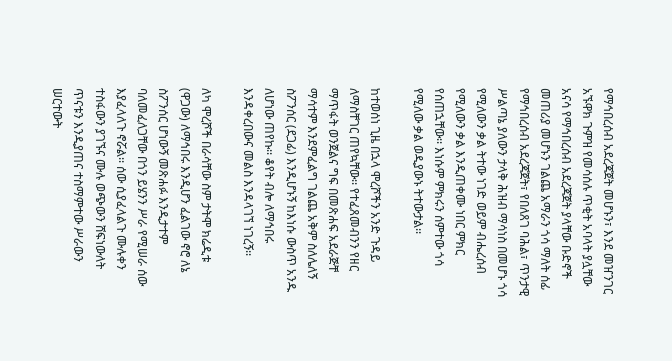የማኅበረሰብ አደረጃጀት መሆኑን፣ እንደ መዠንገር አኙዋክ ጉምዝ የመሳሰሉ ጥቂት አባላት ያሏቸው አናሳ የማኅበረሰብ አደረጃጀት ያላቸው ቡድኖች መጠሪያ መሆኑን ገልጨ አማራን ጎሳ ማለት ሰፊ የማኅበረሰብ አደረጃጀት፣ የበለጸገ ባሕል፣ ጥንታዊ ሥልጣኔ ያለውን ታላቅ ሕዝብ ማሳነስ በመሆኑ ጎሳ የሚለውን ቃል ትተው ነገድ ወይም ብሔረሰብ የሚለውን ቃል እንዲጠቀሙ ነበር ምክር የሰጠኋቸው፡፡ እነሱም ምክሩን ሰምተው ጎሳ የሚለው ቃል ወዲያውኑ ትተውታል፡፡

ከተወሰነ ጊዜ በኋላ ሞረሾችን አንድ ጉዳይ ለማስቸገር ጠየኳቸው፡፡ የተፈጸመብንን የዘር ማጥፋት ወንጀልና ግፍ በመጽሐፍ አደራጅቸ ማሳተም እንደምፈልግ ገልጨ አቅም ስለሌለኝ ስፖንሰር (ደጋፊ) እንዲሆኑኝ ከእነሱ ውስጥ አንዱ ለሆነው ጠየኩ፡፡ ቆየት ብሎ ለማኅበሩ እንዳቀረበውና መልስ እንዳላገኘ ነገረኝ፡፡

ለካ ሞረሾች በራሳቸው ስም ታትሞ ክሬዲቱ (ዋጋው) ለማኅበሩ እንዲሆን ፈልገው ኖሮ ለኔ ስፖንሰር ሆነውኝ መጽሐፉ እንዲታተም ባለመፈለጋቸው በጎን ይሄንን ሥራ የሚሠራ ሰው እያፈላለጉ ኖሯል፡፡ ሰው ሲያፈላልጉ ሙሉቀን ተስፋውን ያገኙና ሙሉ ወጭውን ሸፍነውለት ጥናቱን እንዲያጠና ተስማምተው ሥራውን ሠርተውት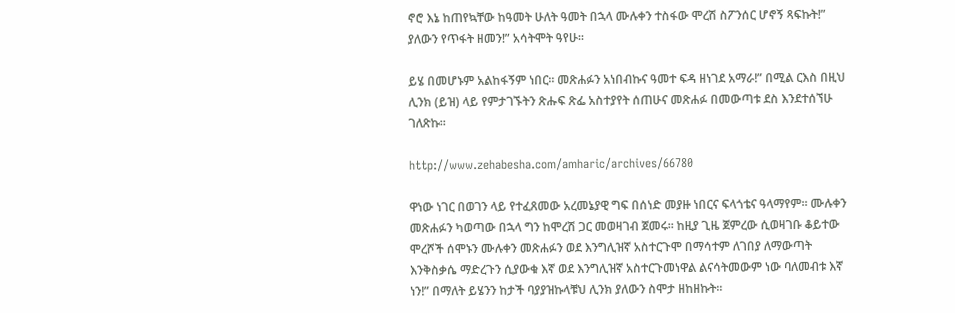ኖሮ እኔ ከጠየኳቸው ከዓመት ሁለት ዓመት በኋላ ሙሉቀን ተስፋው ሞረሽ ስፖንሰር ሆኖኝ ጻፍኩት!” ያለውን የጥፋት ዘመን!” አሳትሞት ዓየሁ፡፡

ይሄ በመሆኑም አልከፋኝም ነበር፡፡ መጽሐፉን አነበብኩና ዓመተ ፍዳ ዘነገደ አማራ!” በሚል ርእስ በዚህ ሊንክ (ይዝ) ላይ የምታገኙትን ጽሑፍ ጽፌ አስተያየት ሰጠሁና መጽሐፉ በመውጣቱ ደስ እንደተሰኘሁ ገለጽኩ፡፡

http://www.zehabesha.com/amharic/archives/66780

ዋነው ነገር በወገን ላይ የተፈጸመው አረመኔያዊ ግፍ በሰነድ መያዙ ነበርና ፍላጎቴና ዓላማየም፡፡ ሙሉቀን መጽሐፉን ካወጣው በኋላ ግን ከሞረሽ ጋር መወዛገብ ጀመሩ፡፡ ከዚያ ጊዜ ጀምረው ሲወዛገቡ ቆይተው ሞረሾች ሰሞኑን ሙሉቀን መጽሐፉን ወደ እንግሊዝኛ አስተርጉሞ በማሳተም ለገበያ ለማውጣት እንቅስቃሴ ማድረጉን ሲያውቁ እኛ ወደ እንግሊዝኛ አስተርጉመነዋል ልናሳትመውም ነው ባለመብቱ እኛ ነን!” በማለት ይሄንን ከታች ባያያዝኩላቹህ ሊንክ ያለውን ስሞታ ዘከዘኩት፡፡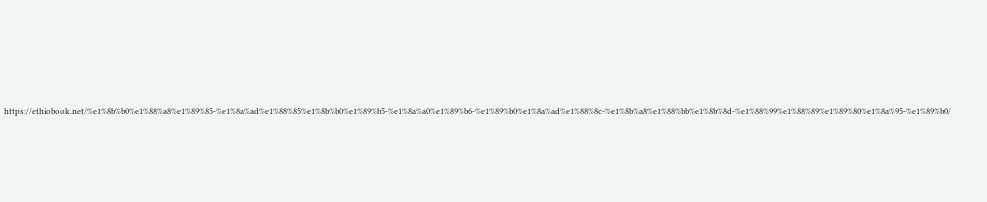https://ethiobook.net/%e1%8b%b0%e1%88%a8%e1%89%85-%e1%8a%ad%e1%88%85%e1%8b%b0%e1%89%b5-%e1%8a%a0%e1%89%b6-%e1%89%b0%e1%8a%ad%e1%88%8c-%e1%8b%a8%e1%88%bb%e1%8b%8d-%e1%88%99%e1%88%89%e1%89%80%e1%8a%95-%e1%89%b0/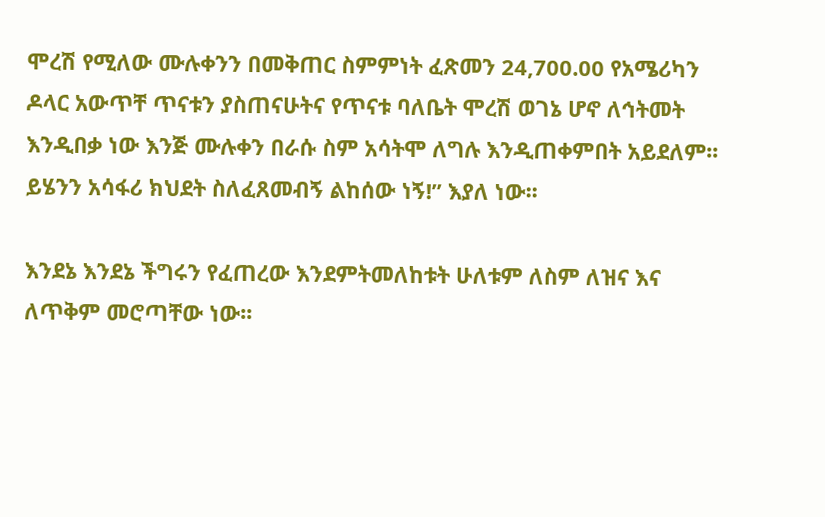ሞረሽ የሚለው ሙሉቀንን በመቅጠር ስምምነት ፈጽመን 24,700.00 የአሜሪካን ዶላር አውጥቸ ጥናቱን ያስጠናሁትና የጥናቱ ባለቤት ሞረሽ ወገኔ ሆኖ ለኅትመት እንዲበቃ ነው እንጅ ሙሉቀን በራሱ ስም አሳትሞ ለግሉ እንዲጠቀምበት አይደለም፡፡ ይሄንን አሳፋሪ ክህደት ስለፈጸመብኝ ልከሰው ነኝ!” እያለ ነው፡፡

እንደኔ እንደኔ ችግሩን የፈጠረው እንደምትመለከቱት ሁለቱም ለስም ለዝና እና ለጥቅም መሮጣቸው ነው፡፡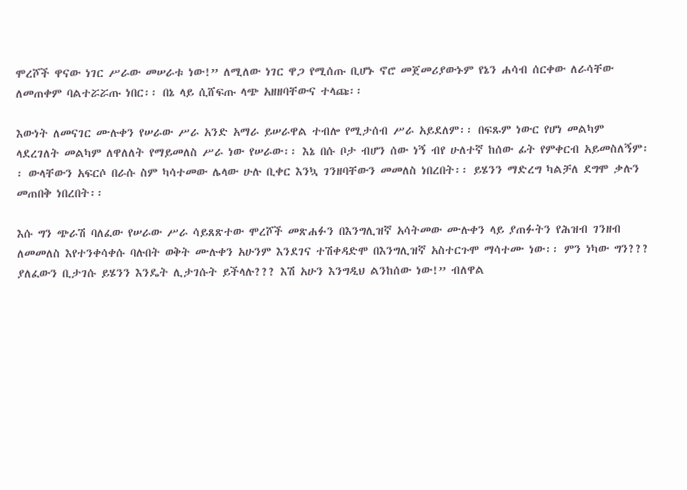ሞረሾች ዋናው ነገር ሥራው መሠራቱ ነው!” ለሚለው ነገር ዋጋ የሚሰጡ ቢሆኑ ኖሮ መጀመሪያውኑም የኔን ሐሳብ ሰርቀው ለራሳቸው ለመጠቀም ባልተሯሯጡ ነበር፡፡ በኔ ላይ ሲሸፍጡ ላጭ አዘዘባቸውና ተላጩ፡፡

እውነት ለመናገር ሙሉቀን የሠራው ሥራ አንድ አማራ ይሠራዋል ተብሎ የሚታሰብ ሥራ አይደለም፡፡ በፍጹም ነውር የሆነ መልካም ላደረገለት መልካም ለዋለለት የማይመለስ ሥራ ነው የሠራው፡፡ እኔ በሱ ቦታ ብሆን ሰው ነኝ ብየ ሁለተኛ ከሰው ፊት የምቀርብ አይመስለኝም፡፡ ውላቸውን አፍርሶ በራሱ ስም ካሳተመው ሌላው ሁሉ ቢቀር እንኳ ገንዘባቸውን መመለስ ነበረበት፡፡ ይሄንን ማድረግ ካልቻለ ደግሞ ቃሉን መጠበቅ ነበረበት፡፡

እሱ ግን ጭራሽ ባለፈው የሠራው ሥራ ሳይጸጽተው ሞረሾች መጽሐፉን በእንግሊዝኛ አሳትመው ሙሉቀን ላይ ያጠፉትን የሕዝብ ገንዘብ ለመመለስ እየተንቀሳቀሱ ባሉበት ወቅት ሙሉቀን አሁንም እንደገና ተሽቀዳድሞ በእንግሊዝኛ አስተርጉሞ ማሳተሙ ነው፡፡ ምን ነካው ግን??? ያለፈውን ቢታገሱ ይሄንን እንዴት ሊታገሱት ይችላሉ??? እሽ አሁን እንግዲህ ልንከሰው ነው!” ብለዋል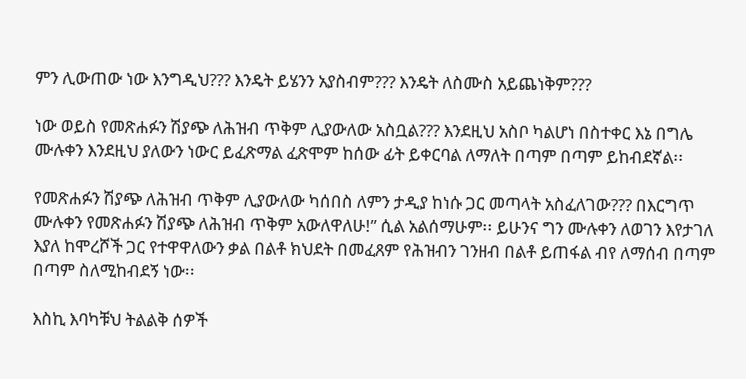ምን ሊውጠው ነው እንግዲህ??? እንዴት ይሄንን አያስብም??? እንዴት ለስሙስ አይጨነቅም???

ነው ወይስ የመጽሐፉን ሽያጭ ለሕዝብ ጥቅም ሊያውለው አስቧል??? እንደዚህ አስቦ ካልሆነ በስተቀር እኔ በግሌ ሙሉቀን እንደዚህ ያለውን ነውር ይፈጽማል ፈጽሞም ከሰው ፊት ይቀርባል ለማለት በጣም በጣም ይከብደኛል፡፡

የመጽሐፉን ሽያጭ ለሕዝብ ጥቅም ሊያውለው ካሰበስ ለምን ታዲያ ከነሱ ጋር መጣላት አስፈለገው??? በእርግጥ ሙሉቀን የመጽሐፉን ሽያጭ ለሕዝብ ጥቅም አውለዋለሁ!” ሲል አልሰማሁም፡፡ ይሁንና ግን ሙሉቀን ለወገን እየታገለ እያለ ከሞረሾች ጋር የተዋዋለውን ቃል በልቶ ክህደት በመፈጸም የሕዝብን ገንዘብ በልቶ ይጠፋል ብየ ለማሰብ በጣም በጣም ስለሚከብደኝ ነው፡፡

እስኪ እባካቹህ ትልልቅ ሰዎች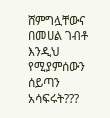ሸምግሏቸውና በመሀል ገብቶ እንዲህ የሚያምሰውን ሰይጣን አሳፍሩት???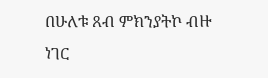በሁለቱ ጸብ ምክንያትኮ ብዙ ነገር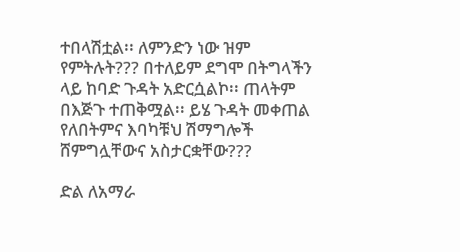ተበላሽቷል፡፡ ለምንድን ነው ዝም የምትሉት??? በተለይም ደግሞ በትግላችን ላይ ከባድ ጉዳት አድርሷልኮ፡፡ ጠላትም በእጅጉ ተጠቅሟል፡፡ ይሄ ጉዳት መቀጠል የለበትምና እባካቹህ ሽማግሎች ሸምግሏቸውና አስታርቋቸው???

ድል ለአማራ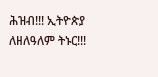ሕዝብ!!! ኢትዮጵያ ለዘለዓለም ትኑር!!!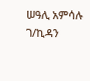ሠዓሊ አምሳሉ ገ/ኪዳን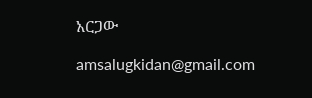አርጋው

amsalugkidan@gmail.com